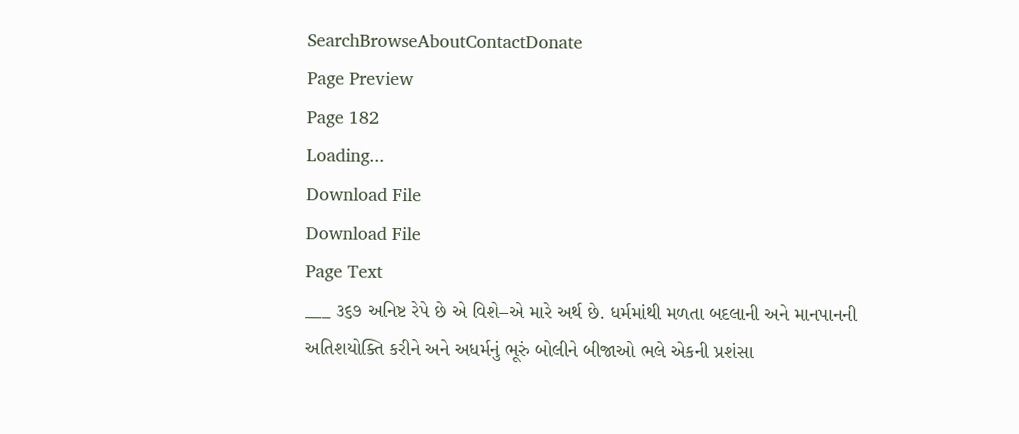SearchBrowseAboutContactDonate
Page Preview
Page 182
Loading...
Download File
Download File
Page Text
___ ૩૬૭ અનિષ્ટ રેપે છે એ વિશે–એ મારે અર્થ છે. ધર્મમાંથી મળતા બદલાની અને માનપાનની અતિશયોક્તિ કરીને અને અધર્મનું ભૂરું બોલીને બીજાઓ ભલે એકની પ્રશંસા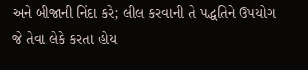અને બીજાની નિંદા કરે; લીલ કરવાની તે પદ્ધતિને ઉપયોગ જે તેવા લેકે કરતા હોય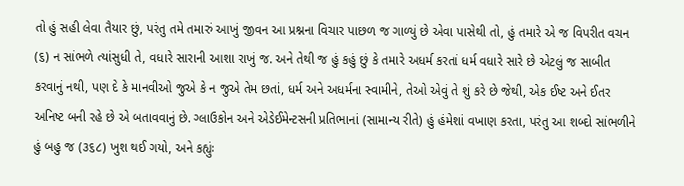તો હું સહી લેવા તૈયાર છું, પરંતુ તમે તમારું આખું જીવન આ પ્રશ્નના વિચાર પાછળ જ ગાળ્યું છે એવા પાસેથી તો, હું તમારે એ જ વિપરીત વચન (૬) ન સાંભળે ત્યાંસુધી તે, વધારે સારાની આશા રાખું જ. અને તેથી જ હું કહું છું કે તમારે અધર્મ કરતાં ધર્મ વધારે સારે છે એટલું જ સાબીત કરવાનું નથી, પણ દે કે માનવીઓ જુએ કે ન જુએ તેમ છતાં, ધર્મ અને અધર્મના સ્વામીને, તેઓ એવું તે શું કરે છે જેથી, એક ઈષ્ટ અને ઈતર અનિષ્ટ બની રહે છે એ બતાવવાનું છે. ગ્લાઉકોન અને એડેઈમેન્ટસની પ્રતિભાનાં (સામાન્ય રીતે) હું હંમેશાં વખાણ કરતા, પરંતુ આ શબ્દો સાંભળીને હું બહુ જ (૩૬૮) ખુશ થઈ ગયો, અને કહ્યુંઃ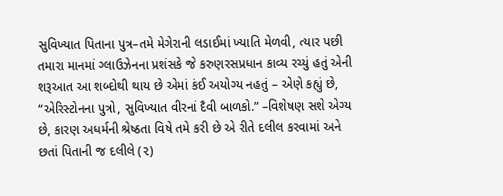સુવિખ્યાત પિતાના પુત્ર–તમે મેગેરાની લડાઈમાં ખ્યાતિ મેળવી, ત્યાર પછી તમારા માનમાં ગ્લાઉઝેનના પ્રશંસકે જે કરુણરસપ્રધાન કાવ્ય રચ્યું હતું એની શરૂઆત આ શબ્દોથી થાય છે એમાં કંઈ અયોગ્ય નહતું – એણે કહ્યું છે, “એરિસ્ટોનના પુત્રો, સુવિખ્યાત વીરનાં દૈવી બાળકો.” –વિશેષણ સશે એગ્ય છે, કારણ અધર્મની શ્રેષ્ઠતા વિષે તમે કરી છે એ રીતે દલીલ કરવામાં અને છતાં પિતાની જ દલીલે (૨)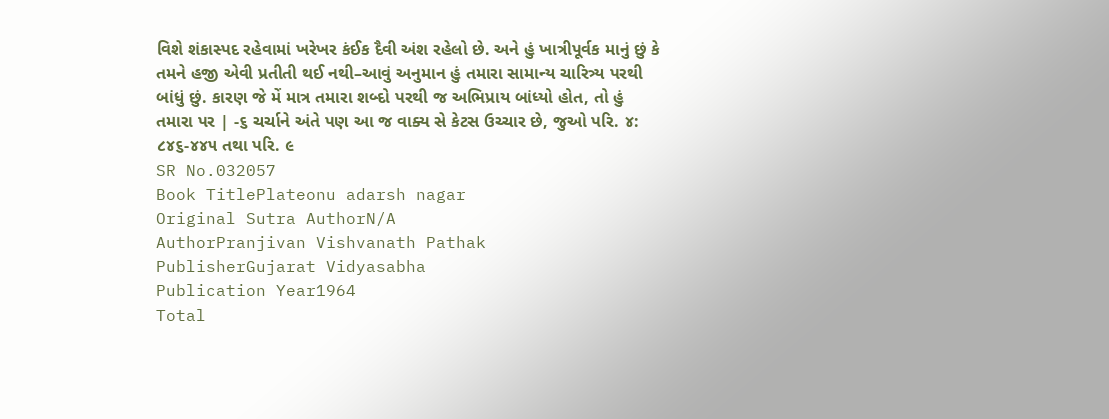વિશે શંકાસ્પદ રહેવામાં ખરેખર કંઈક દૈવી અંશ રહેલો છે. અને હું ખાત્રીપૂર્વક માનું છું કે તમને હજી એવી પ્રતીતી થઈ નથી–આવું અનુમાન હું તમારા સામાન્ય ચારિત્ર્ય પરથી બાંધું છું. કારણ જે મેં માત્ર તમારા શબ્દો પરથી જ અભિપ્રાય બાંધ્યો હોત, તો હું તમારા પર | -૬ ચર્ચાને અંતે પણ આ જ વાક્ય સે કેટસ ઉચ્ચાર છે, જુઓ પરિ. ૪: ૮૪૬-૪૪૫ તથા પરિ. ૯
SR No.032057
Book TitlePlateonu adarsh nagar
Original Sutra AuthorN/A
AuthorPranjivan Vishvanath Pathak
PublisherGujarat Vidyasabha
Publication Year1964
Total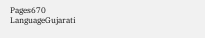Pages670
LanguageGujarati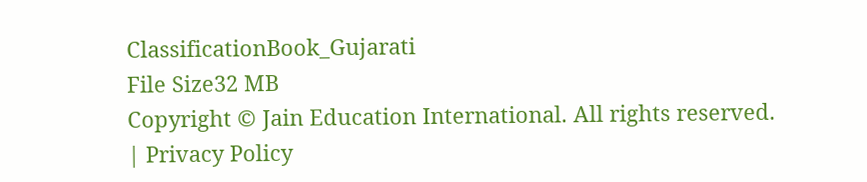ClassificationBook_Gujarati
File Size32 MB
Copyright © Jain Education International. All rights reserved. | Privacy Policy